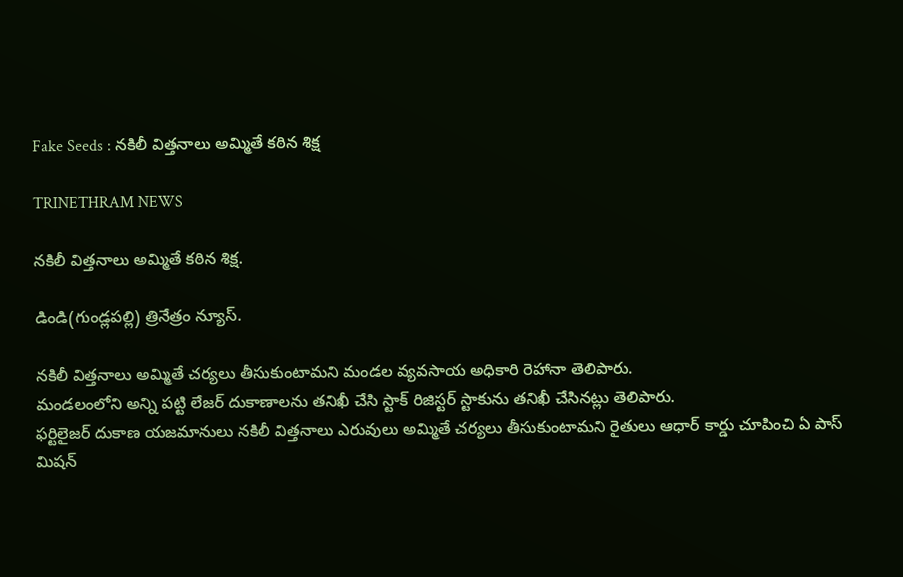Fake Seeds : నకిలీ విత్తనాలు అమ్మితే కఠిన శిక్ష

TRINETHRAM NEWS

నకిలీ విత్తనాలు అమ్మితే కఠిన శిక్ష.

డిండి(గుండ్లపల్లి) త్రినేత్రం న్యూస్.

నకిలీ విత్తనాలు అమ్మితే చర్యలు తీసుకుంటామని మండల వ్యవసాయ అధికారి రెహానా తెలిపారు.
మండలంలోని అన్ని పట్టి లేజర్ దుకాణాలను తనిఖీ చేసి స్టాక్ రిజిస్టర్ స్టాకును తనిఖీ చేసినట్లు తెలిపారు.
ఫర్టిలైజర్ దుకాణ యజమానులు నకిలీ విత్తనాలు ఎరువులు అమ్మితే చర్యలు తీసుకుంటామని రైతులు ఆధార్ కార్డు చూపించి ఏ పాస్ మిషన్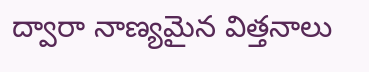ద్వారా నాణ్యమైన విత్తనాలు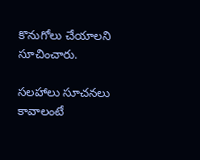కొనుగోలు చేయాలని సూచించారు.

సలహాలు సూచనలు కావాలంటే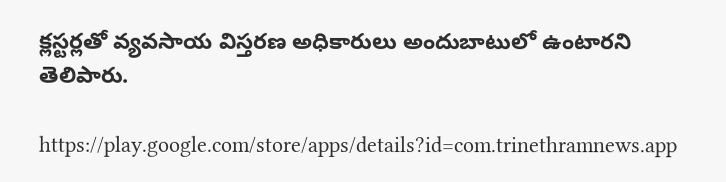క్లస్టర్లతో వ్యవసాయ విస్తరణ అధికారులు అందుబాటులో ఉంటారని తెలిపారు.

https://play.google.com/store/apps/details?id=com.trinethramnews.app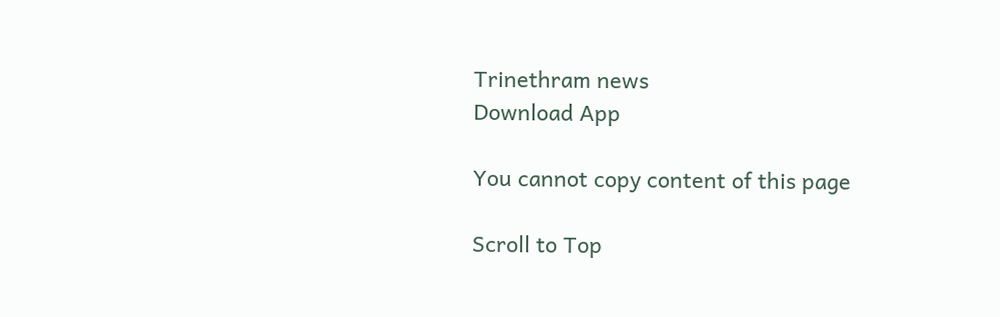Trinethram news
Download App

You cannot copy content of this page

Scroll to Top